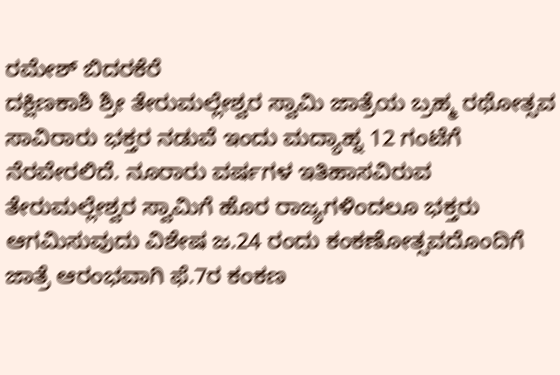ರಮೇಶ್ ಬಿದರಕೆರೆ
ದಕ್ಷಿಣಕಾಶಿ ಶ್ರೀ ತೇರುಮಲ್ಲೇಶ್ವರ ಸ್ವಾಮಿ ಜಾತ್ರೆಯ ಬ್ರಹ್ಮ ರಥೋತ್ಸವ ಸಾವಿರಾರು ಭಕ್ತರ ನಡುವೆ ಇಂದು ಮದ್ಯಾಹ್ನ 12 ಗಂಟೆಗೆ ನೆರವೇರಲಿದೆ. ನೂರಾರು ವರ್ಷಗಳ ಇತಿಹಾಸವಿರುವ ತೇರುಮಲ್ಲೇಶ್ವರ ಸ್ವಾಮಿಗೆ ಹೊರ ರಾಜ್ಯಗಳಿಂದಲೂ ಭಕ್ತರು ಆಗಮಿಸುವುದು ವಿಶೇಷ ಜ.24 ರಂದು ಕಂಕಣೋತ್ಸವದೊಂದಿಗೆ ಜಾತ್ರೆ ಆರಂಭವಾಗಿ ಫೆ.7ರ ಕಂಕಣ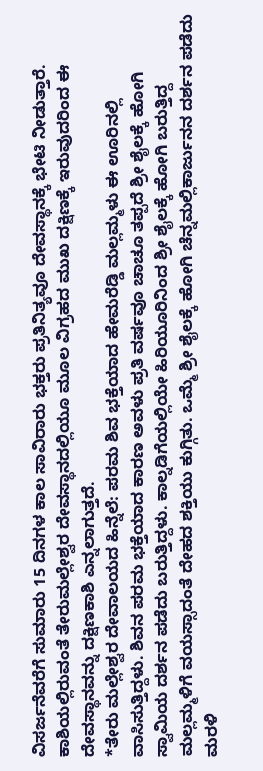ವಿಸರ್ಜನೆವರೆಗೆ ಸುಮಾರು 15 ದಿನಗಳ ಕಾಲ ಸಾವಿರಾರು ಭಕ್ತರು ಪ್ರತಿನಿತ್ಯವೂ ದೇವಸ್ಥಾನಕ್ಕೆ ಭೇಟಿ ನೀಡುತ್ತಾರೆ. ಕಾಶಿಯಲ್ಲಿರುವಂತೆ ತೇರುಮಲ್ಲೇಶ್ವರ ದೇವಸ್ಥಾನದಲ್ಲಿಯೂ ಮೂಲ ವಿಗ್ರಹದ ಮುಖ ದಕ್ಷಿಣಕ್ಕೆ ಇರುವುದರಿಂದ ಈ ದೇವಸ್ಥಾನವನ್ನು ದಕ್ಷಿಣಕಾಶಿ ಎನ್ನಲಾಗುತ್ತದೆ.
*ತೇರು ಮಲ್ಲೇಶ್ವರ ದೇವಾಲಯದ ಹಿನ್ನೆಲೆ: ಪರಮ ಶಿವ ಭಕ್ತೆಯಾದ ಹೇಮರೆಡ್ಡಿ ಮಲ್ಲಮ್ಮಳು ಈ ಊರಿನಲ್ಲಿ ವಾಸಿಸುತ್ತಿದ್ದಳು. ಶಿವನ ಪರಮ ಭಕ್ತೆಯಾದ ಕಾರಣ ಅವಳು ಪ್ರತಿ ವರ್ಷವೂ ಚಾಚೂ ತಪ್ಪದೆ ಶ್ರೀ ಶೈಲಕ್ಕೆ ಹೋಗಿ ಸ್ವಾಮಿಯ ದರ್ಶನ ಪಡೆದು ಬರುತ್ತಿದ್ದಳು. ಕಾಲ್ನಡಿಗೆಯಲ್ಲಿಯೇ ಹಿರಿಯೂರಿನಿಂದ ಶ್ರೀ ಶೈಲಕ್ಕೆ ಹೋಗಿ ಬರುತ್ತಿದ್ದ ಮಲ್ಲಮ್ಮಳಿಗೆ ವಯಸ್ಸಾದಂತೆ ದೇಹದ ಶಕ್ತಿಯು ಕುಗ್ಗಿತು. ಒಮ್ಮೆ ಶ್ರೀ ಶೈಲಕ್ಕೆ ಹೋಗಿ ಚೆನ್ನಮಲ್ಲಿಕಾರ್ಜುನನ ದರ್ಶನ ಪಡೆದು ಮರಳಿ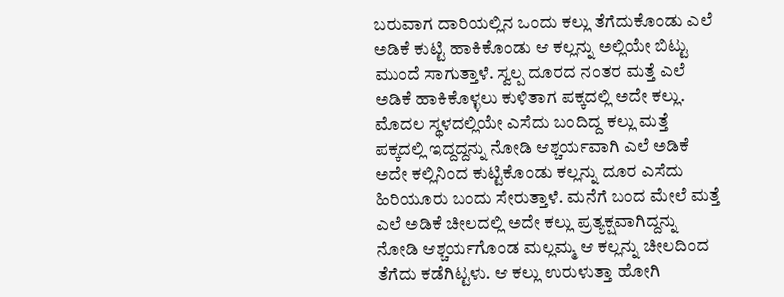ಬರುವಾಗ ದಾರಿಯಲ್ಲಿನ ಒಂದು ಕಲ್ಲು ತೆಗೆದುಕೊಂಡು ಎಲೆ ಅಡಿಕೆ ಕುಟ್ಟಿ ಹಾಕಿಕೊಂಡು ಆ ಕಲ್ಲನ್ನು ಅಲ್ಲಿಯೇ ಬಿಟ್ಟು ಮುಂದೆ ಸಾಗುತ್ತಾಳೆ. ಸ್ವಲ್ಪ ದೂರದ ನಂತರ ಮತ್ತೆ ಎಲೆ ಅಡಿಕೆ ಹಾಕಿಕೊಳ್ಳಲು ಕುಳಿತಾಗ ಪಕ್ಕದಲ್ಲಿ ಅದೇ ಕಲ್ಲು. ಮೊದಲ ಸ್ಥಳದಲ್ಲಿಯೇ ಎಸೆದು ಬಂದಿದ್ದ ಕಲ್ಲು ಮತ್ತೆ ಪಕ್ಕದಲ್ಲಿ ಇದ್ದದ್ದನ್ನು ನೋಡಿ ಆಶ್ಚರ್ಯವಾಗಿ ಎಲೆ ಅಡಿಕೆ ಅದೇ ಕಲ್ಲಿನಿಂದ ಕುಟ್ಟಿಕೊಂಡು ಕಲ್ಲನ್ನು ದೂರ ಎಸೆದು ಹಿರಿಯೂರು ಬಂದು ಸೇರುತ್ತಾಳೆ. ಮನೆಗೆ ಬಂದ ಮೇಲೆ ಮತ್ತೆ ಎಲೆ ಅಡಿಕೆ ಚೀಲದಲ್ಲಿ ಅದೇ ಕಲ್ಲು ಪ್ರತ್ಯಕ್ಷವಾಗಿದ್ದನ್ನು ನೋಡಿ ಆಶ್ಚರ್ಯಗೊಂಡ ಮಲ್ಲಮ್ಮ ಆ ಕಲ್ಲನ್ನು ಚೀಲದಿಂದ ತೆಗೆದು ಕಡೆಗಿಟ್ಟಳು. ಆ ಕಲ್ಲು ಉರುಳುತ್ತಾ ಹೋಗಿ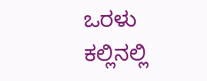ಒರಳು ಕಲ್ಲಿನಲ್ಲಿ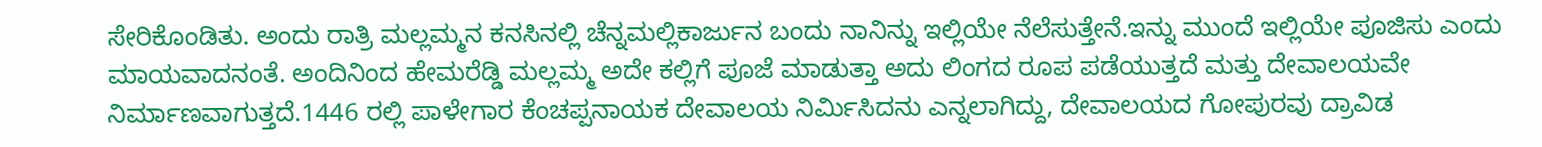ಸೇರಿಕೊಂಡಿತು. ಅಂದು ರಾತ್ರಿ ಮಲ್ಲಮ್ಮನ ಕನಸಿನಲ್ಲಿ ಚೆನ್ನಮಲ್ಲಿಕಾರ್ಜುನ ಬಂದು ನಾನಿನ್ನು ಇಲ್ಲಿಯೇ ನೆಲೆಸುತ್ತೇನೆ.ಇನ್ನು ಮುಂದೆ ಇಲ್ಲಿಯೇ ಪೂಜಿಸು ಎಂದು ಮಾಯವಾದನಂತೆ. ಅಂದಿನಿಂದ ಹೇಮರೆಡ್ಡಿ ಮಲ್ಲಮ್ಮ ಅದೇ ಕಲ್ಲಿಗೆ ಪೂಜೆ ಮಾಡುತ್ತಾ ಅದು ಲಿಂಗದ ರೂಪ ಪಡೆಯುತ್ತದೆ ಮತ್ತು ದೇವಾಲಯವೇ ನಿರ್ಮಾಣವಾಗುತ್ತದೆ.1446 ರಲ್ಲಿ ಪಾಳೇಗಾರ ಕೆಂಚಪ್ಪನಾಯಕ ದೇವಾಲಯ ನಿರ್ಮಿಸಿದನು ಎನ್ನಲಾಗಿದ್ದು, ದೇವಾಲಯದ ಗೋಪುರವು ದ್ರಾವಿಡ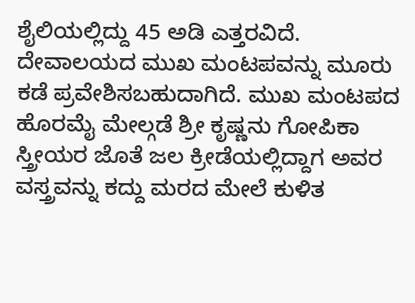ಶೈಲಿಯಲ್ಲಿದ್ದು 45 ಅಡಿ ಎತ್ತರವಿದೆ. ದೇವಾಲಯದ ಮುಖ ಮಂಟಪವನ್ನು ಮೂರು ಕಡೆ ಪ್ರವೇಶಿಸಬಹುದಾಗಿದೆ. ಮುಖ ಮಂಟಪದ ಹೊರಮೈ ಮೇಲ್ಗಡೆ ಶ್ರೀ ಕೃಷ್ಣನು ಗೋಪಿಕಾ ಸ್ತ್ರೀಯರ ಜೊತೆ ಜಲ ಕ್ರೀಡೆಯಲ್ಲಿದ್ದಾಗ ಅವರ ವಸ್ತ್ರವನ್ನು ಕದ್ದು ಮರದ ಮೇಲೆ ಕುಳಿತ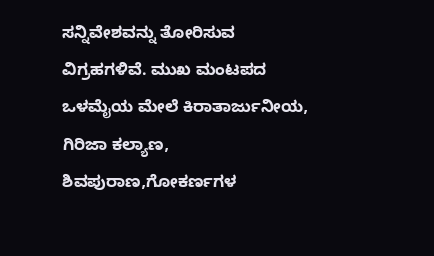ಸನ್ನಿವೇಶವನ್ನು ತೋರಿಸುವ ವಿಗ್ರಹಗಳಿವೆ. ಮುಖ ಮಂಟಪದ ಒಳಮೈಯ ಮೇಲೆ ಕಿರಾತಾರ್ಜುನೀಯ, ಗಿರಿಜಾ ಕಲ್ಯಾಣ, ಶಿವಪುರಾಣ,ಗೋಕರ್ಣಗಳ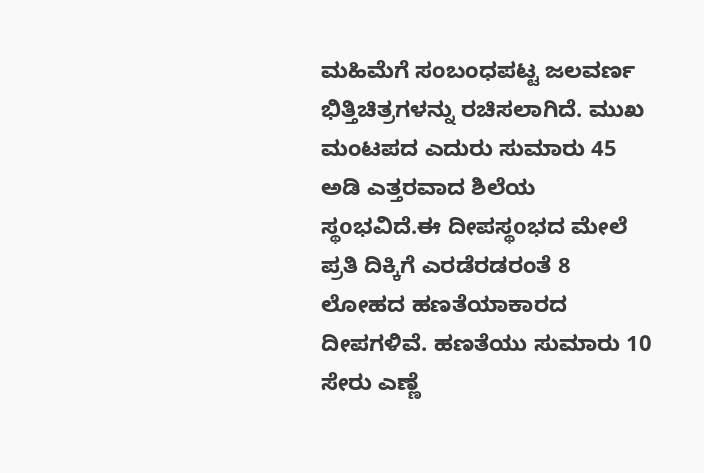ಮಹಿಮೆಗೆ ಸಂಬಂಧಪಟ್ಟ ಜಲವರ್ಣ ಭಿತ್ತಿಚಿತ್ರಗಳನ್ನು ರಚಿಸಲಾಗಿದೆ. ಮುಖ ಮಂಟಪದ ಎದುರು ಸುಮಾರು 45 ಅಡಿ ಎತ್ತರವಾದ ಶಿಲೆಯ ಸ್ಥoಭವಿದೆ.ಈ ದೀಪಸ್ಥoಭದ ಮೇಲೆ ಪ್ರತಿ ದಿಕ್ಕಿಗೆ ಎರಡೆರಡರಂತೆ 8 ಲೋಹದ ಹಣತೆಯಾಕಾರದ ದೀಪಗಳಿವೆ. ಹಣತೆಯು ಸುಮಾರು 10 ಸೇರು ಎಣ್ಣೆ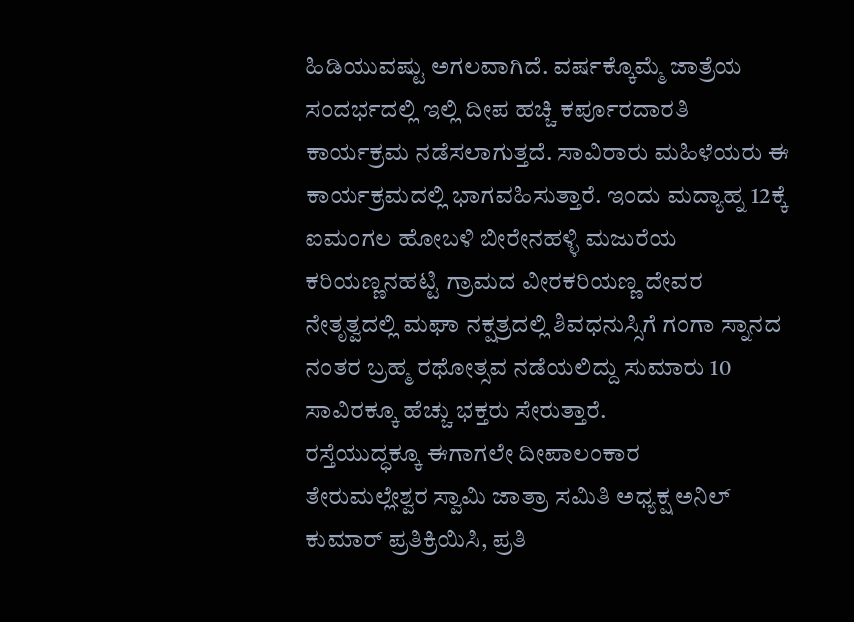ಹಿಡಿಯುವಷ್ಟು ಅಗಲವಾಗಿದೆ. ವರ್ಷಕ್ಕೊಮ್ಮೆ ಜಾತ್ರೆಯ ಸಂದರ್ಭದಲ್ಲಿ ಇಲ್ಲಿ ದೀಪ ಹಚ್ಚಿ ಕರ್ಪೂರದಾರತಿ ಕಾರ್ಯಕ್ರಮ ನಡೆಸಲಾಗುತ್ತದೆ. ಸಾವಿರಾರು ಮಹಿಳೆಯರು ಈ ಕಾರ್ಯಕ್ರಮದಲ್ಲಿ ಭಾಗವಹಿಸುತ್ತಾರೆ. ಇಂದು ಮದ್ಯಾಹ್ನ 12ಕ್ಕೆ ಐಮಂಗಲ ಹೋಬಳಿ ಬೀರೇನಹಳ್ಳಿ ಮಜುರೆಯ ಕರಿಯಣ್ಣನಹಟ್ಟಿ ಗ್ರಾಮದ ವೀರಕರಿಯಣ್ಣ ದೇವರ ನೇತೃತ್ವದಲ್ಲಿ ಮಘಾ ನಕ್ಷತ್ರದಲ್ಲಿ ಶಿವಧನುಸ್ಸಿಗೆ ಗಂಗಾ ಸ್ನಾನದ ನಂತರ ಬ್ರಹ್ಮ ರಥೋತ್ಸವ ನಡೆಯಲಿದ್ದು ಸುಮಾರು 10 ಸಾವಿರಕ್ಕೂ ಹೆಚ್ಚು ಭಕ್ತರು ಸೇರುತ್ತಾರೆ.
ರಸ್ತೆಯುದ್ಧಕ್ಕೂ ಈಗಾಗಲೇ ದೀಪಾಲಂಕಾರ
ತೇರುಮಲ್ಲೇಶ್ವರ ಸ್ವಾಮಿ ಜಾತ್ರಾ ಸಮಿತಿ ಅಧ್ಯಕ್ಷ ಅನಿಲ್ ಕುಮಾರ್ ಪ್ರತಿಕ್ರಿಯಿಸಿ, ಪ್ರತಿ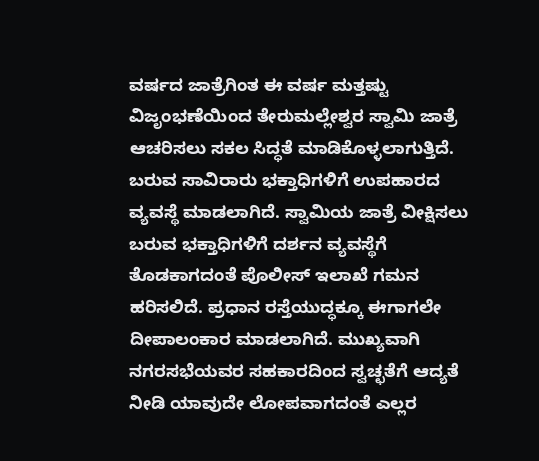ವರ್ಷದ ಜಾತ್ರೆಗಿಂತ ಈ ವರ್ಷ ಮತ್ತಷ್ಟು ವಿಜೃಂಭಣೆಯಿಂದ ತೇರುಮಲ್ಲೇಶ್ವರ ಸ್ವಾಮಿ ಜಾತ್ರೆ ಆಚರಿಸಲು ಸಕಲ ಸಿದ್ಧತೆ ಮಾಡಿಕೊಳ್ಳಲಾಗುತ್ತಿದೆ. ಬರುವ ಸಾವಿರಾರು ಭಕ್ತಾಧಿಗಳಿಗೆ ಉಪಹಾರದ ವ್ಯವಸ್ಥೆ ಮಾಡಲಾಗಿದೆ. ಸ್ವಾಮಿಯ ಜಾತ್ರೆ ವೀಕ್ಷಿಸಲು ಬರುವ ಭಕ್ತಾಧಿಗಳಿಗೆ ದರ್ಶನ ವ್ಯವಸ್ಥೆಗೆ ತೊಡಕಾಗದಂತೆ ಪೊಲೀಸ್ ಇಲಾಖೆ ಗಮನ ಹರಿಸಲಿದೆ. ಪ್ರಧಾನ ರಸ್ತೆಯುದ್ಧಕ್ಕೂ ಈಗಾಗಲೇ ದೀಪಾಲಂಕಾರ ಮಾಡಲಾಗಿದೆ. ಮುಖ್ಯವಾಗಿ ನಗರಸಭೆಯವರ ಸಹಕಾರದಿಂದ ಸ್ವಚ್ಛತೆಗೆ ಆದ್ಯತೆ ನೀಡಿ ಯಾವುದೇ ಲೋಪವಾಗದಂತೆ ಎಲ್ಲರ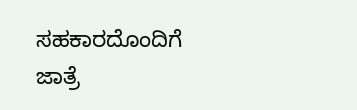ಸಹಕಾರದೊಂದಿಗೆ ಜಾತ್ರೆ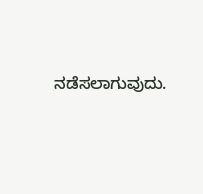ನಡೆಸಲಾಗುವುದು.